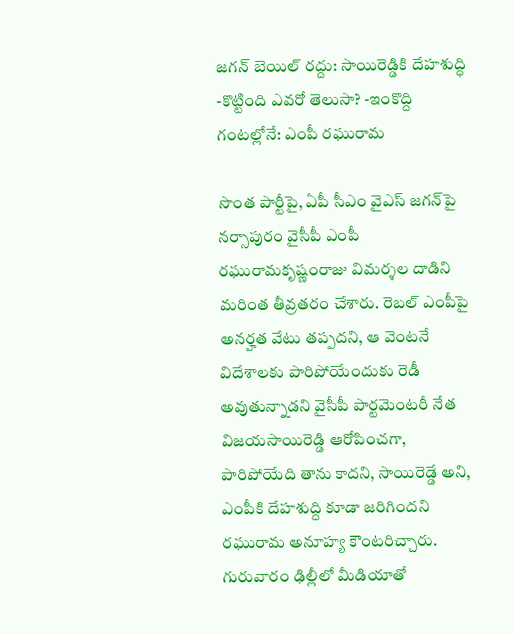జగన్ బెయిల్ రద్దు: సాయిరెడ్డికి దేహశుద్ధి -కొట్టింది ఎవరో తెలుసా? -ఇంకొద్ది గంటల్లోనే: ఎంపీ రఘురామ

సొంత పార్టీపై, ఏపీ సీఎం వైఎస్ జగన్‌పై నర్సాపురం వైసీపీ ఎంపీ రఘురామకృష్ణంరాజు విమర్శల దాడిని మరింత తీవ్రతరం చేశారు. రెబల్ ఎంపీపై అనర్హత వేటు తప్పదని, ఆ వెంటనే విదేశాలకు పారిపోయేందుకు రెడీ అవుతున్నాడని వైసీపీ పార్టమెంటరీ నేత విజయసాయిరెడ్డి ఆరోపించగా, పారిపోయేది తాను కాదని, సాయిరెడ్డే అని, ఎంపీకి దేహశుద్ది కూడా జరిగిందని రఘురామ అనూహ్య కౌంటరిచ్చారు. గురువారం ఢిల్లీలో మీడియాతో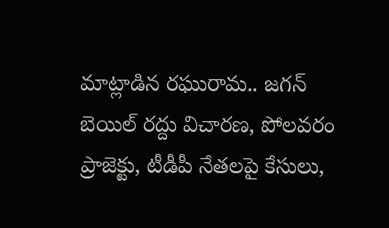మాట్లాడిన రఘురామ.. జగన్ బెయిల్ రద్దు విచారణ, పోలవరం ప్రాజెక్టు, టీడీపీ నేతలపై కేసులు,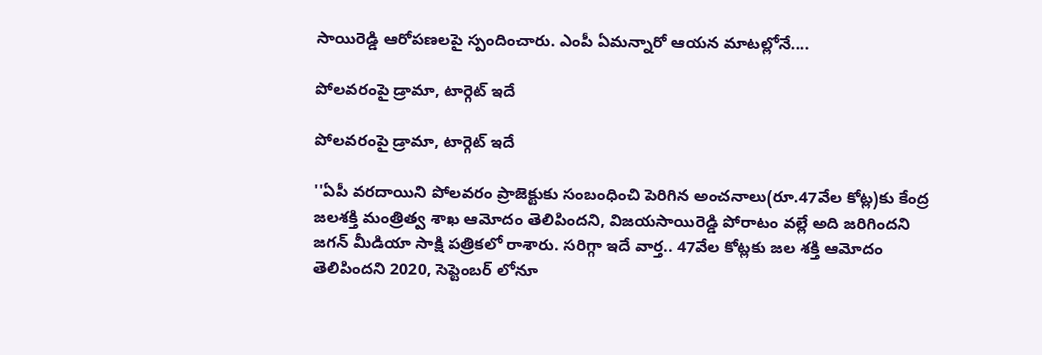సాయిరెడ్డి ఆరోపణలపై స్పందించారు. ఎంపీ ఏమన్నారో ఆయన మాటల్లోనే....

పోలవరంపై డ్రామా, టార్గెట్ ఇదే

పోలవరంపై డ్రామా, టార్గెట్ ఇదే

''ఏపీ వరదాయిని పోలవరం ప్రాజెక్టుకు సంబంధించి పెరిగిన అంచనాలు(రూ.47వేల కోట్ల)కు కేంద్ర జలశక్తి మంత్రిత్వ శాఖ ఆమోదం తెలిపిందని, విజయసాయిరెడ్డి పోరాటం వల్లే అది జరిగిందని జగన్ మీడియా సాక్షి పత్రికలో రాశారు. సరిగ్గా ఇదే వార్త.. 47వేల కోట్లకు జల శక్తి ఆమోదం తెలిపిందని 2020, సెప్టెంబర్ లోనూ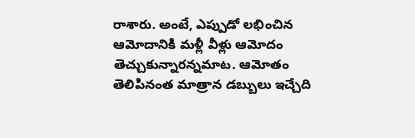రాశారు. అంటే, ఎప్పుడో లభించిన ఆమోదానికి మళ్లీ వీళ్లు ఆమోదం తెచ్చుకున్నారన్నమాట. ఆమోతం తెలిపినంత మాత్రాన డబ్బులు ఇచ్చేది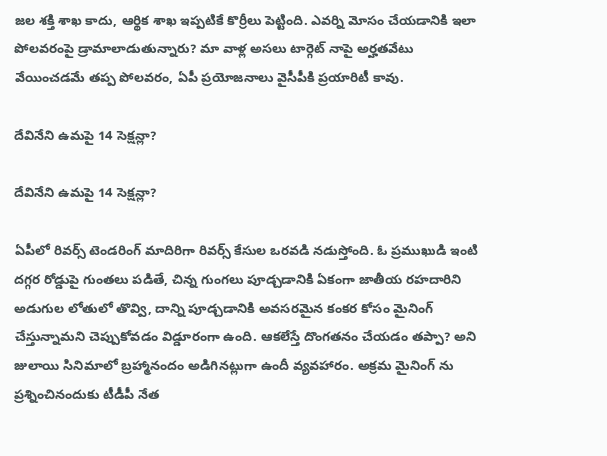జల శక్తి శాఖ కాదు, ఆర్థిక శాఖ ఇప్పటికే కొర్రీలు పెట్టింది. ఎవర్ని మోసం చేయడానికి ఇలా పోలవరంపై డ్రామాలాడుతున్నారు? మా వాళ్ల అసలు టార్గెట్ నాపై అర్హతవేటు వేయించడమే తప్ప పోలవరం, ఏపీ ప్రయోజనాలు వైసీపీకి ప్రయారిటీ కావు.

దేవినేని ఉమపై 14 సెక్షన్లా?

దేవినేని ఉమపై 14 సెక్షన్లా?

ఏపీలో రివర్స్ టెండరింగ్ మాదిరిగా రివర్స్ కేసుల ఒరవడి నడుస్తోంది. ఓ ప్రముఖుడి ఇంటి దగ్గర రోడ్డుపై గుంతలు పడితే, చిన్న గుంగలు పూడ్చడానికి ఏకంగా జాతీయ రహదారిని అడుగుల లోతులో తొవ్వి, దాన్ని పూడ్చడానికి అవసరమైన కంకర కోసం మైనింగ్ చేస్తున్నామని చెప్పుకోవడం విడ్డూరంగా ఉంది. ఆకలేస్తే దొంగతనం చేయడం తప్పా? అని జులాయి సినిమాలో బ్రహ్మానందం అడిగినట్లుగా ఉందీ వ్యవహారం. అక్రమ మైనింగ్ ను ప్రశ్నించినందుకు టీడీపీ నేత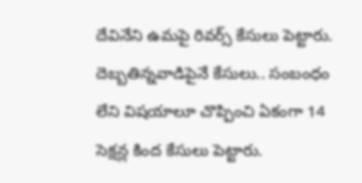దేవినేని ఉమపై రివర్స్ కేసులు పెట్టారు. దెబ్బతిన్నవాడిపైనే కేసులు.. సంబంధం లేని విషయాలూ చొప్పించి ఏకంగా 14 సెక్షన్ల కింద కేసులు పెట్టారు.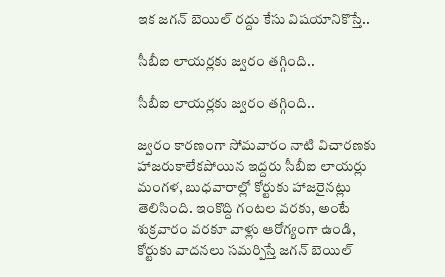ఇక జగన్ బెయిల్ రద్దు కేసు విషయానికొస్తే..

సీబీఐ లాయర్లకు జ్వరం తగ్గింది..

సీబీఐ లాయర్లకు జ్వరం తగ్గింది..

జ్వరం కారణంగా సోమవారం నాటి విచారణకు హాజరుకాలేకపోయిన ఇద్దరు సీబీఐ లాయర్లు మంగళ, బుధవారాల్లో కోర్టుకు హాజరైనట్లు తెలిసింది. ఇంకొద్ది గంటల వరకు, అంటే శుక్రవారం వరకూ వాళ్లు ఆరోగ్యంగా ఉండి, కోర్టుకు వాదనలు సమర్పిస్తే జగన్ బెయిల్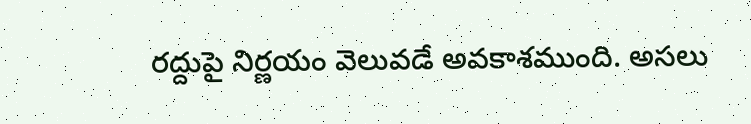రద్దుపై నిర్ణయం వెలువడే అవకాశముంది. అసలు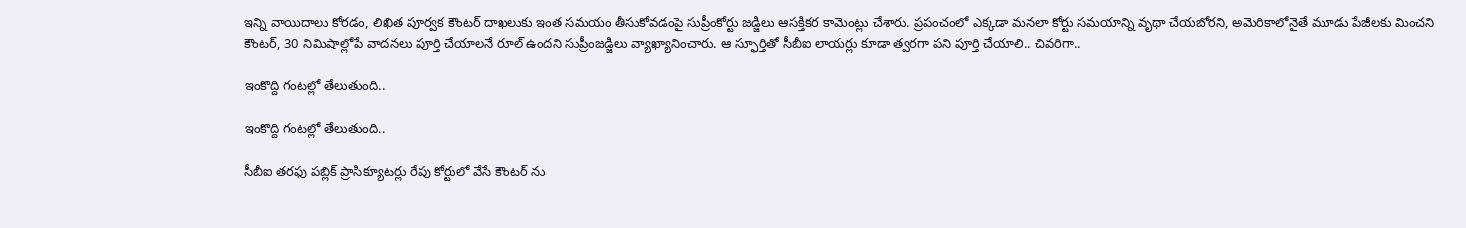ఇన్ని వాయిదాలు కోరడం, లిఖిత పూర్వక కౌంటర్ దాఖలుకు ఇంత సమయం తీసుకోవడంపై సుప్రీంకోర్టు జడ్జిలు ఆసక్తికర కామెంట్లు చేశారు. ప్రపంచంలో ఎక్కడా మనలా కోర్టు సమయాన్ని వృథా చేయబోరని, అమెరికాలోనైతే మూడు పేజీలకు మించని కౌంటర్, 30 నిమిషాల్లోపే వాదనలు పూర్తి చేయాలనే రూల్ ఉందని సుప్రీంజడ్జిలు వ్యాఖ్యానించారు. ఆ స్ఫూర్తితో సీబీఐ లాయర్లు కూడా త్వరగా పని పూర్తి చేయాలి.. చివరిగా..

ఇంకొద్ది గంటల్లో తేలుతుంది..

ఇంకొద్ది గంటల్లో తేలుతుంది..

సీబీఐ తరఫు పబ్లిక్ ప్రాసిక్యూటర్లు రేపు కోర్టులో వేసే కౌంటర్ ను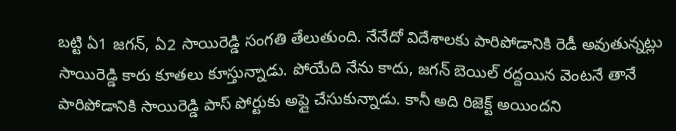బట్టి ఏ1 జగన్, ఏ2 సాయిరెడ్డి సంగతి తేలుతుంది. నేనేదో విదేశాలకు పారిపోడానికి రెడీ అవుతున్నట్లు సాయిరెడ్డి కారు కూతలు కూస్తున్నాడు. పోయేది నేను కాదు, జగన్ బెయిల్ రద్దయిన వెంటనే తానే పారిపోడానికి సాయిరెడ్డి పాస్ పోర్టుకు అప్లై చేసుకున్నాడు. కానీ అది రిజెక్ట్ అయిందని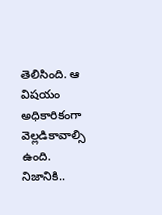తెలిసింది. ఆ విషయం అధికారికంగా వెల్లడికావాల్సి ఉంది. నిజానికి..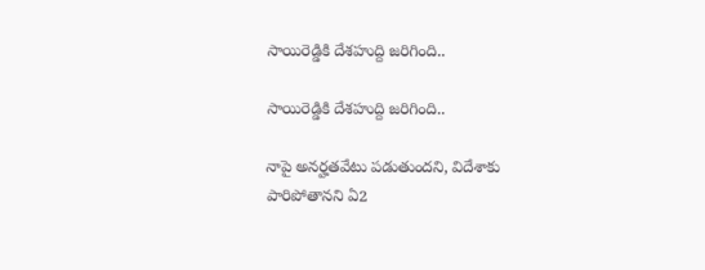సాయిరెడ్డికి దేశహుద్ది జరిగింది..

సాయిరెడ్డికి దేశహుద్ది జరిగింది..

నాపై అనర్హతవేటు పడుతుందని, విదేశాకు పారిపోతానని ఏ2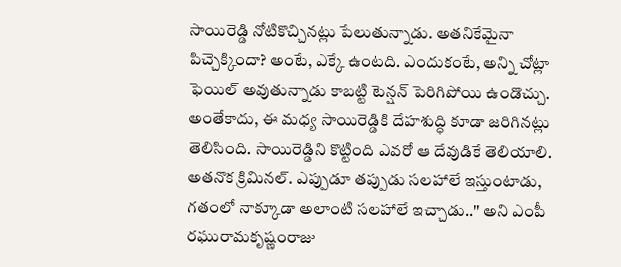సాయిరెడ్డి నోటికొచ్చినట్లు పేలుతున్నాడు. అతనికేమైనా పిచ్చెక్కిందా? అంటే, ఎక్కే ఉంటది. ఎందుకంటే, అన్ని చోట్లా ఫెయిల్ అవుతున్నాడు కాబట్టి టెన్షన్ పెరిగిపోయి ఉండొచ్చు. అంతేకాదు, ఈ మధ్య సాయిరెడ్డికి దేహశుద్ధి కూడా జరిగినట్లు తెలిసింది. సాయిరెడ్డిని కొట్టింది ఎవరో ఆ దేవుడికే తెలియాలి. అతనొక క్రిమినల్. ఎప్పుడూ తప్పుడు సలహాలే ఇస్తుంటాడు, గతంలో నాక్కూడా అలాంటి సలహాలే ఇచ్చాడు..'' అని ఎంపీ రఘురామకృష్ణంరాజు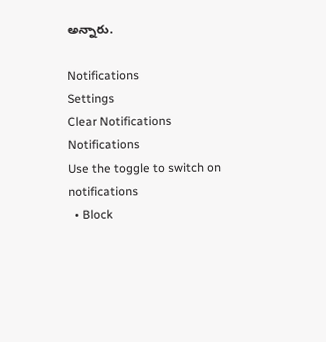అన్నారు.

Notifications
Settings
Clear Notifications
Notifications
Use the toggle to switch on notifications
  • Block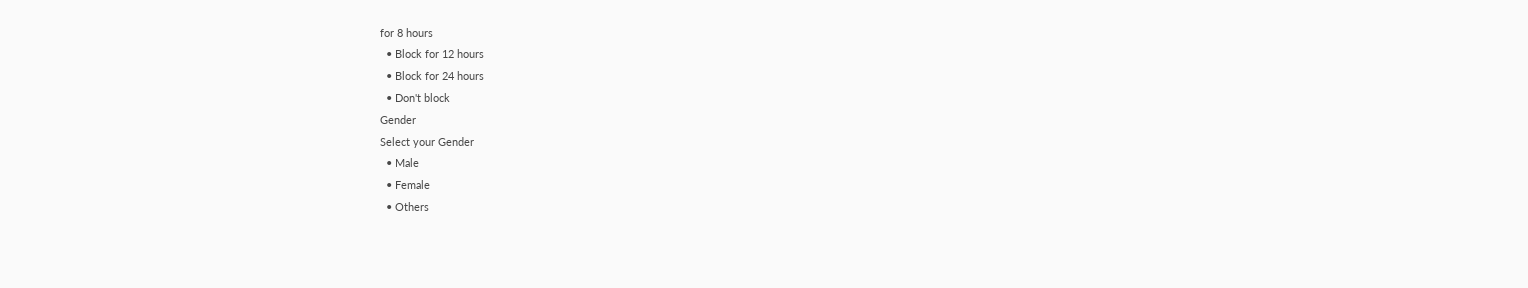for 8 hours
  • Block for 12 hours
  • Block for 24 hours
  • Don't block
Gender
Select your Gender
  • Male
  • Female
  • Others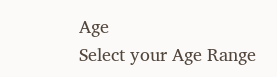Age
Select your Age Range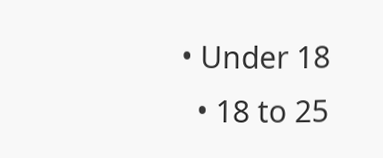• Under 18
  • 18 to 25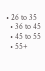• 26 to 35
  • 36 to 45
  • 45 to 55
  • 55+